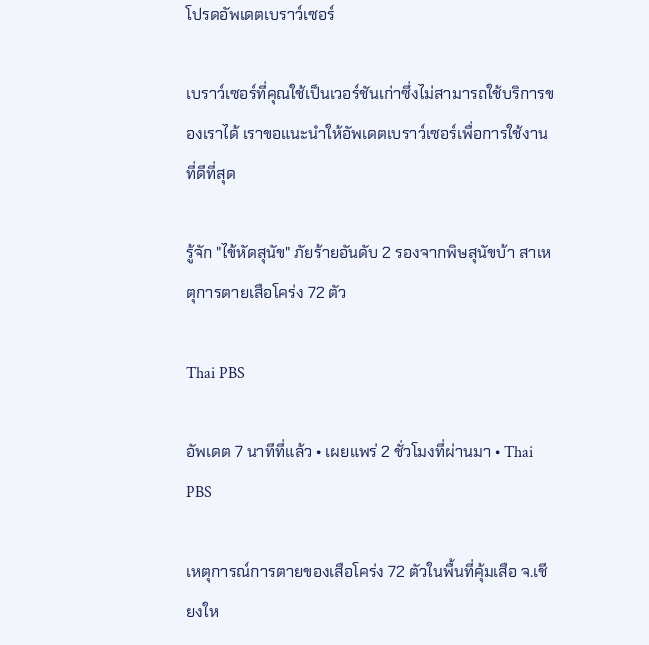โปรดอัพเดตเบราว์เซอร์

เบราว์เซอร์ที่คุณใช้เป็นเวอร์ชันเก่าซึ่งไม่สามารถใช้บริการของเราได้ เราขอแนะนำให้อัพเดตเบราว์เซอร์เพื่อการใช้งานที่ดีที่สุด

รู้จัก "ไข้หัดสุนัข" ภัยร้ายอันดับ 2 รองจากพิษสุนัขบ้า สาเหตุการตายเสือโคร่ง 72 ตัว

Thai PBS

อัพเดต 7 นาทีที่แล้ว • เผยแพร่ 2 ชั่วโมงที่ผ่านมา • Thai PBS

เหตุการณ์การตายของเสือโคร่ง 72 ตัวในพื้นที่คุ้มเสือ จ.เชียงให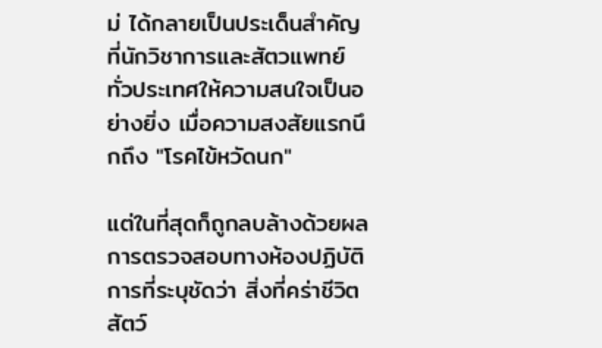ม่ ได้กลายเป็นประเด็นสำคัญที่นักวิชาการและสัตวแพทย์ทั่วประเทศให้ความสนใจเป็นอย่างยิ่ง เมื่อความสงสัยแรกนึกถึง "โรคไข้หวัดนก"

แต่ในที่สุดก็ถูกลบล้างด้วยผลการตรวจสอบทางห้องปฏิบัติการที่ระบุชัดว่า สิ่งที่คร่าชีวิตสัตว์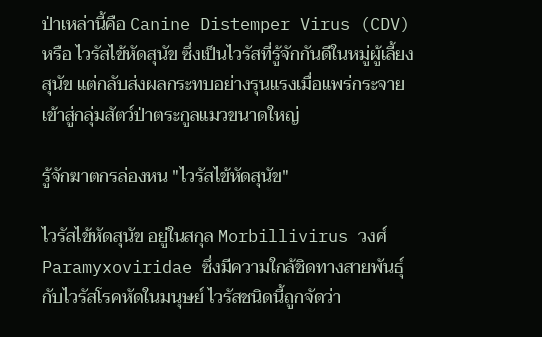ป่าเหล่านี้คือ Canine Distemper Virus (CDV) หรือ ไวรัสไข้หัดสุนัข ซึ่งเป็นไวรัสที่รู้จักกันดีในหมู่ผู้เลี้ยงสุนัข แต่กลับส่งผลกระทบอย่างรุนแรงเมื่อแพร่กระจายเข้าสู่กลุ่มสัตว์ป่าตระกูลแมวขนาดใหญ่

รู้จักฆาตกรล่องหน "ไวรัสไข้หัดสุนัข"

ไวรัสไข้หัดสุนัข อยู่ในสกุล Morbillivirus วงศ์ Paramyxoviridae ซึ่งมีความใกล้ชิดทางสายพันธุ์กับไวรัสโรคหัดในมนุษย์ ไวรัสชนิดนี้ถูกจัดว่า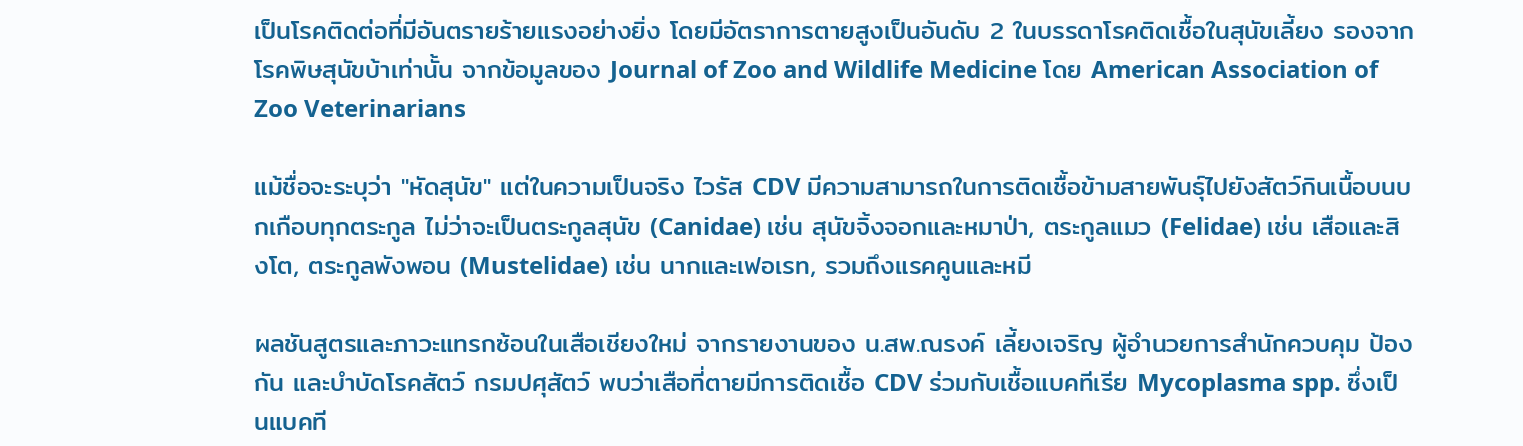เป็นโรคติดต่อที่มีอันตรายร้ายแรงอย่างยิ่ง โดยมีอัตราการตายสูงเป็นอันดับ 2 ในบรรดาโรคติดเชื้อในสุนัขเลี้ยง รองจากโรคพิษสุนัขบ้าเท่านั้น จากข้อมูลของ Journal of Zoo and Wildlife Medicine โดย American Association of Zoo Veterinarians

แม้ชื่อจะระบุว่า "หัดสุนัข" แต่ในความเป็นจริง ไวรัส CDV มีความสามารถในการติดเชื้อข้ามสายพันธุ์ไปยังสัตว์กินเนื้อบนบกเกือบทุกตระกูล ไม่ว่าจะเป็นตระกูลสุนัข (Canidae) เช่น สุนัขจิ้งจอกและหมาป่า, ตระกูลแมว (Felidae) เช่น เสือและสิงโต, ตระกูลพังพอน (Mustelidae) เช่น นากและเฟอเรท, รวมถึงแรคคูนและหมี

ผลชันสูตรและภาวะแทรกซ้อนในเสือเชียงใหม่ จากรายงานของ น.สพ.ณรงค์ เลี้ยงเจริญ ผู้อำนวยการสำนักควบคุม ป้องกัน และบำบัดโรคสัตว์ กรมปศุสัตว์ พบว่าเสือที่ตายมีการติดเชื้อ CDV ร่วมกับเชื้อแบคทีเรีย Mycoplasma spp. ซึ่งเป็นแบคที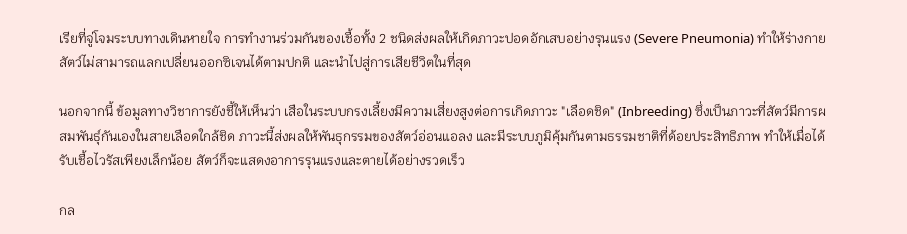เรียที่จู่โจมระบบทางเดินหายใจ การทำงานร่วมกันของเชื้อทั้ง 2 ชนิดส่งผลให้เกิดภาวะปอดอักเสบอย่างรุนแรง (Severe Pneumonia) ทำให้ร่างกายสัตว์ไม่สามารถแลกเปลี่ยนออกซิเจนได้ตามปกติ และนำไปสู่การเสียชีวิตในที่สุด

นอกจากนี้ ข้อมูลทางวิชาการยังชี้ให้เห็นว่า เสือในระบบกรงเลี้ยงมีความเสี่ยงสูงต่อการเกิดภาวะ "เลือดชิด" (Inbreeding) ซึ่งเป็นภาวะที่สัตว์มีการผสมพันธุ์กันเองในสายเลือดใกล้ชิด ภาวะนี้ส่งผลให้พันธุกรรมของสัตว์อ่อนแอลง และมีระบบภูมิคุ้มกันตามธรรมชาติที่ด้อยประสิทธิภาพ ทำให้เมื่อได้รับเชื้อไวรัสเพียงเล็กน้อย สัตว์ก็จะแสดงอาการรุนแรงและตายได้อย่างรวดเร็ว

กล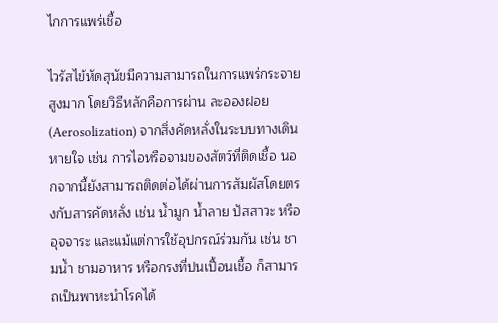ไกการแพร่เชื้อ

ไวรัสไข้หัดสุนัขมีความสามารถในการแพร่กระจายสูงมาก โดยวิธีหลักคือการผ่าน ละอองฝอย (Aerosolization) จากสิ่งคัดหลั่งในระบบทางเดินหายใจ เช่น การไอหรือจามของสัตว์ที่ติดเชื้อ นอกจากนี้ยังสามารถติดต่อได้ผ่านการสัมผัสโดยตรงกับสารคัดหลั่ง เช่น น้ำมูก น้ำลาย ปัสสาวะ หรืออุจจาระ และแม้แต่การใช้อุปกรณ์ร่วมกัน เช่น ชามน้ำ ชามอาหาร หรือกรงที่ปนเปื้อนเชื้อ ก็สามารถเป็นพาหะนำโรคได้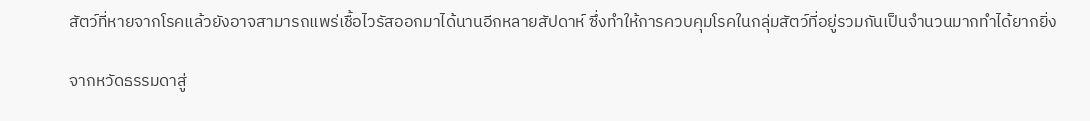สัตว์ที่หายจากโรคแล้วยังอาจสามารถแพร่เชื้อไวรัสออกมาได้นานอีกหลายสัปดาห์ ซึ่งทำให้การควบคุมโรคในกลุ่มสัตว์ที่อยู่รวมกันเป็นจำนวนมากทำได้ยากยิ่ง

จากหวัดธรรมดาสู่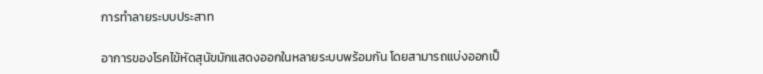การทำลายระบบประสาท

อาการของโรคไข้หัดสุนัขมักแสดงออกในหลายระบบพร้อมกัน โดยสามารถแบ่งออกเป็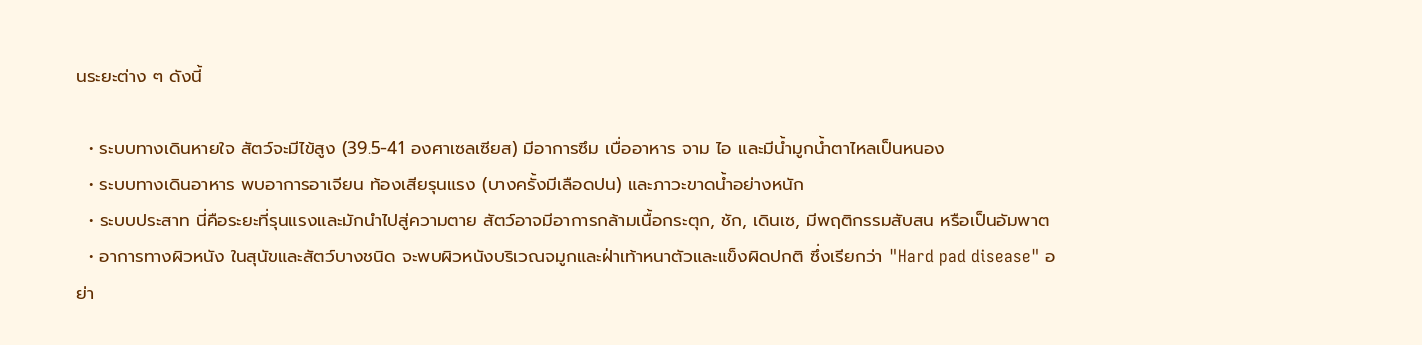นระยะต่าง ๆ ดังนี้

  • ระบบทางเดินหายใจ สัตว์จะมีไข้สูง (39.5-41 องศาเซลเซียส) มีอาการซึม เบื่ออาหาร จาม ไอ และมีน้ำมูกน้ำตาไหลเป็นหนอง
  • ระบบทางเดินอาหาร พบอาการอาเจียน ท้องเสียรุนแรง (บางครั้งมีเลือดปน) และภาวะขาดน้ำอย่างหนัก
  • ระบบประสาท นี่คือระยะที่รุนแรงและมักนำไปสู่ความตาย สัตว์อาจมีอาการกล้ามเนื้อกระตุก, ชัก, เดินเซ, มีพฤติกรรมสับสน หรือเป็นอัมพาต
  • อาการทางผิวหนัง ในสุนัขและสัตว์บางชนิด จะพบผิวหนังบริเวณจมูกและฝ่าเท้าหนาตัวและแข็งผิดปกติ ซึ่งเรียกว่า "Hard pad disease" อย่า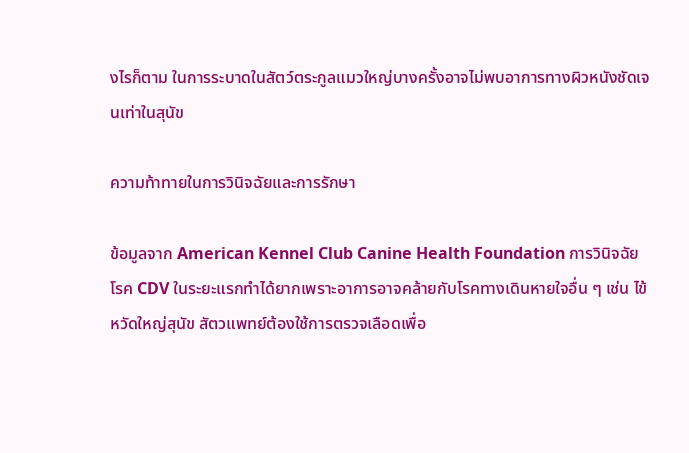งไรก็ตาม ในการระบาดในสัตว์ตระกูลแมวใหญ่บางครั้งอาจไม่พบอาการทางผิวหนังชัดเจนเท่าในสุนัข

ความท้าทายในการวินิจฉัยและการรักษา

ข้อมูลจาก American Kennel Club Canine Health Foundation การวินิจฉัยโรค CDV ในระยะแรกทำได้ยากเพราะอาการอาจคล้ายกับโรคทางเดินหายใจอื่น ๆ เช่น ไข้หวัดใหญ่สุนัข สัตวแพทย์ต้องใช้การตรวจเลือดเพื่อ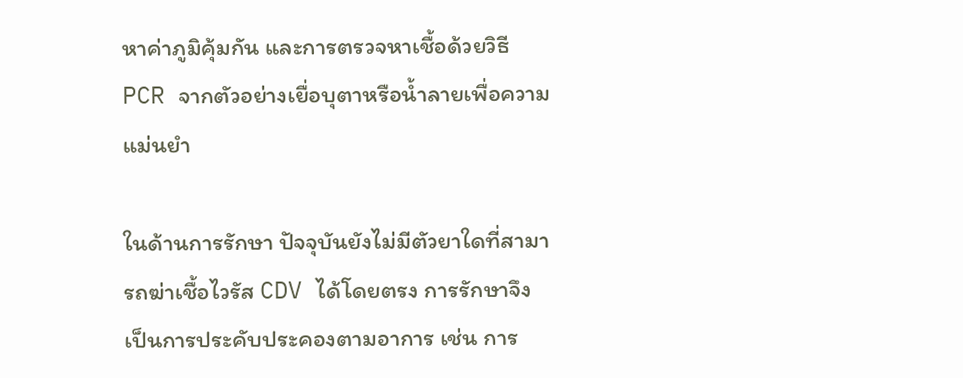หาค่าภูมิคุ้มกัน และการตรวจหาเชื้อด้วยวิธี PCR จากตัวอย่างเยื่อบุตาหรือน้ำลายเพื่อความแม่นยำ

ในด้านการรักษา ปัจจุบันยังไม่มีตัวยาใดที่สามารถฆ่าเชื้อไวรัส CDV ได้โดยตรง การรักษาจึงเป็นการประคับประคองตามอาการ เช่น การ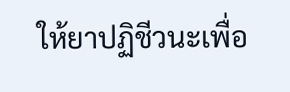ให้ยาปฏิชีวนะเพื่อ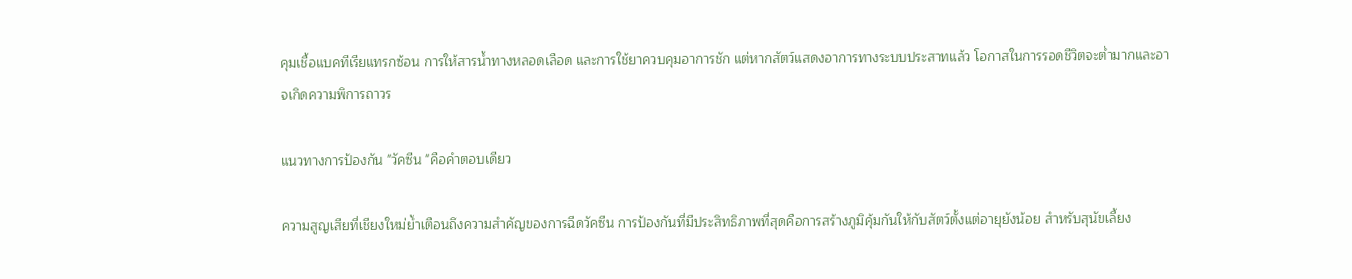คุมเชื้อแบคทีเรียแทรกซ้อน การให้สารน้ำทางหลอดเลือด และการใช้ยาควบคุมอาการชัก แต่หากสัตว์แสดงอาการทางระบบประสาทแล้ว โอกาสในการรอดชีวิตจะต่ำมากและอาจเกิดความพิการถาวร

แนวทางการป้องกัน "วัคซีน "คือคำตอบเดียว

ความสูญเสียที่เชียงใหม่ย้ำเตือนถึงความสำคัญของการฉีดวัคซีน การป้องกันที่มีประสิทธิภาพที่สุดคือการสร้างภูมิคุ้มกันให้กับสัตว์ตั้งแต่อายุยังน้อย สำหรับสุนัขเลี้ยง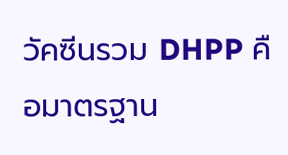วัคซีนรวม DHPP คือมาตรฐาน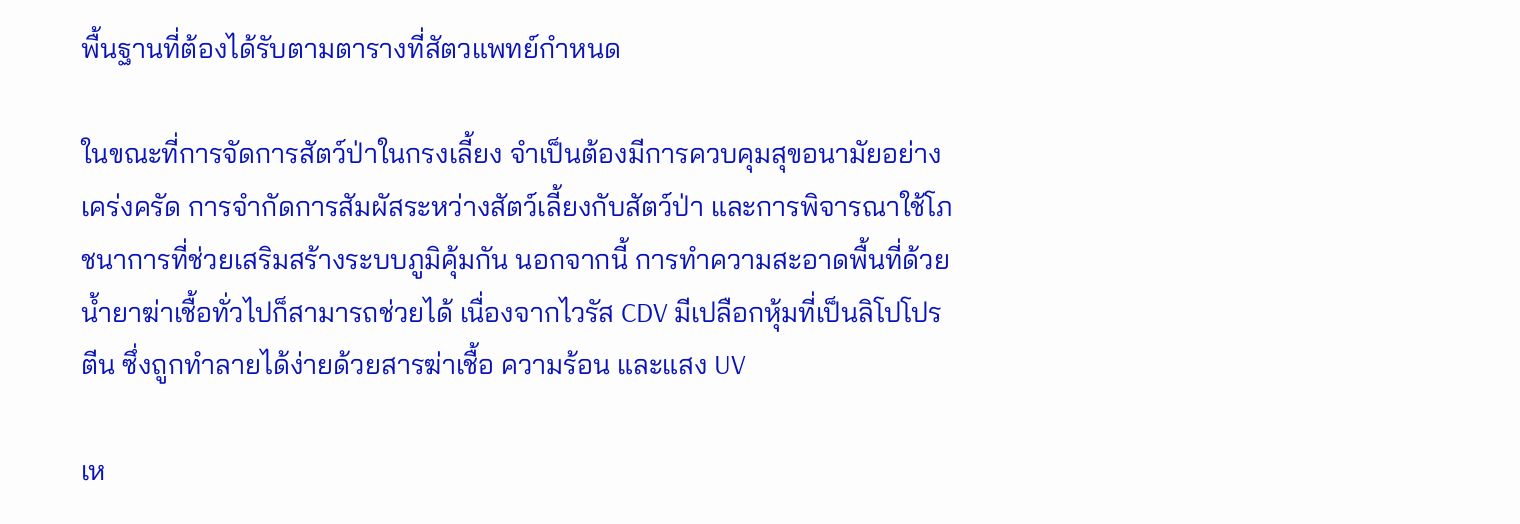พื้นฐานที่ต้องได้รับตามตารางที่สัตวแพทย์กำหนด

ในขณะที่การจัดการสัตว์ป่าในกรงเลี้ยง จำเป็นต้องมีการควบคุมสุขอนามัยอย่างเคร่งครัด การจำกัดการสัมผัสระหว่างสัตว์เลี้ยงกับสัตว์ป่า และการพิจารณาใช้โภชนาการที่ช่วยเสริมสร้างระบบภูมิคุ้มกัน นอกจากนี้ การทำความสะอาดพื้นที่ด้วยน้ำยาฆ่าเชื้อทั่วไปก็สามารถช่วยได้ เนื่องจากไวรัส CDV มีเปลือกหุ้มที่เป็นลิโปโปรตีน ซึ่งถูกทำลายได้ง่ายด้วยสารฆ่าเชื้อ ความร้อน และแสง UV

เห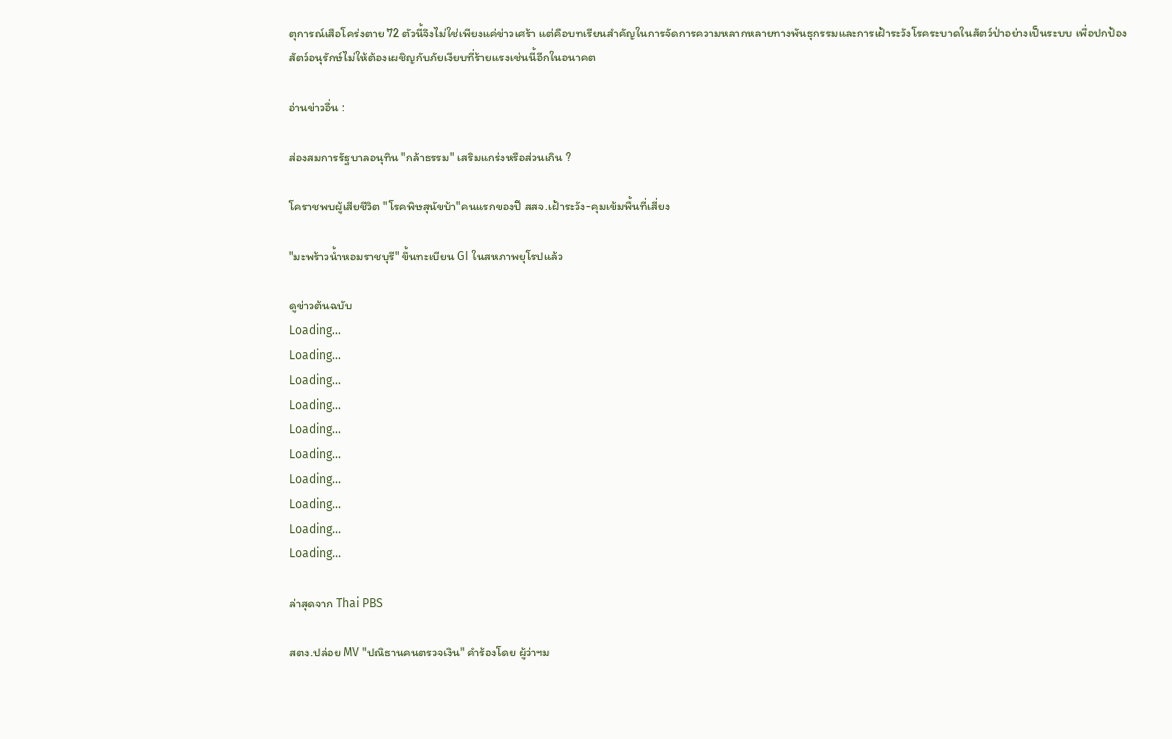ตุการณ์เสือโคร่งตาย 72 ตัวนี้จึงไม่ใช่เพียงแค่ข่าวเศร้า แต่คือบทเรียนสำคัญในการจัดการความหลากหลายทางพันธุกรรมและการเฝ้าระวังโรคระบาดในสัตว์ป่าอย่างเป็นระบบ เพื่อปกป้องสัตว์อนุรักษ์ไม่ให้ต้องเผชิญกับภัยเงียบที่ร้ายแรงเช่นนี้อีกในอนาคต

อ่านข่าวอื่น :

ส่องสมการรัฐบาลอนุทิน "กล้าธรรม" เสริมแกร่งหรือส่วนเกิน ?

โคราชพบผู้เสียชีวิต "โรคพิษสุนัขบ้า"คนแรกของปี สสจ.เฝ้าระวัง-คุมเข้มพื้นที่เสี่ยง

"มะพร้าวน้ำหอมราชบุรี" ขึ้นทะเบียน GI ในสหภาพยุโรปแล้ว

ดูข่าวต้นฉบับ
Loading...
Loading...
Loading...
Loading...
Loading...
Loading...
Loading...
Loading...
Loading...
Loading...

ล่าสุดจาก Thai PBS

สตง.ปล่อย MV "ปณิธานคนตรวจเงิน" คำร้องโดย ผู้ว่าฯม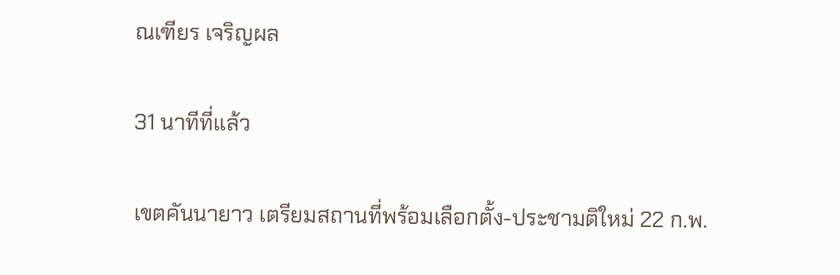ณเฑียร เจริญผล

31 นาทีที่แล้ว

เขตคันนายาว เตรียมสถานที่พร้อมเลือกตั้ง-ประชามติใหม่ 22 ก.พ.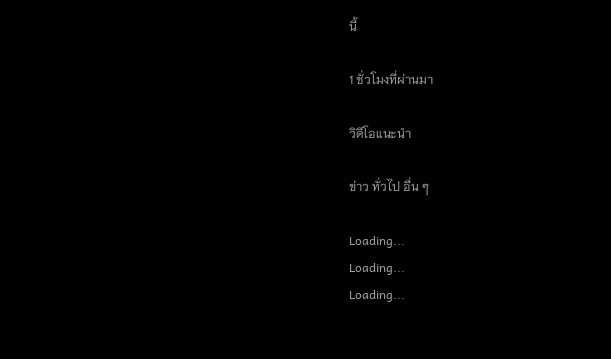นี้

1 ชั่วโมงที่ผ่านมา

วิดีโอแนะนำ

ข่าว ทั่วไป อื่น ๆ

Loading...
Loading...
Loading...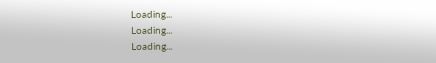Loading...
Loading...
Loading...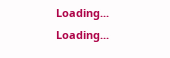Loading...
Loading...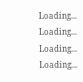Loading...
Loading...
Loading...
Loading...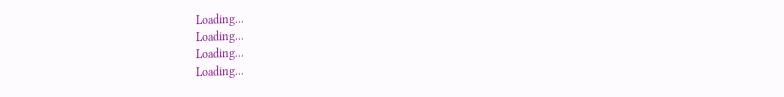Loading...
Loading...
Loading...
Loading...